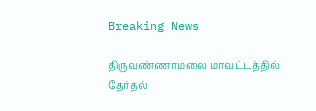Breaking News

திருவண்ணாமலை மாவட்டத்தில் தேர்தல்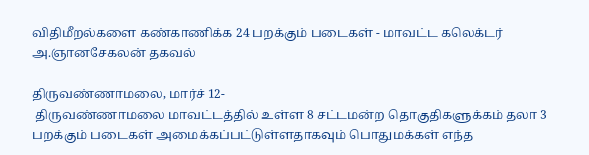விதிமீறல்களை கண்காணிக்க 24 பறக்கும் படைகள் - மாவட்ட கலெக்டர் அ.ஞானசேகலன் தகவல்

திருவண்ணாமலை, மார்ச் 12-
 திருவண்ணாமலை மாவட்டத்தில் உள்ள 8 சட்டமன்ற தொகுதிகளுக்கம் தலா 3 பறக்கும் படைகள் அமைக்கப்பட்டுள்ளதாகவும் பொதுமக்கள் எந்த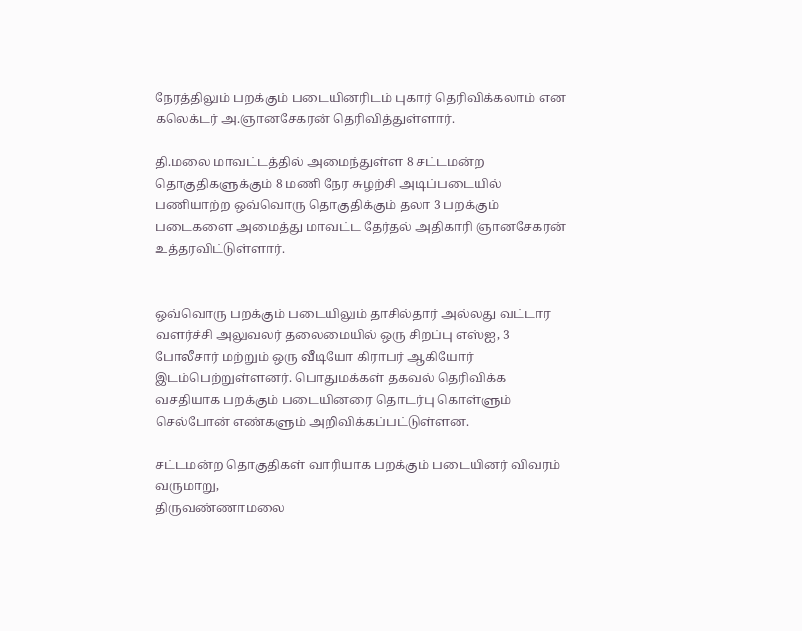நேரத்திலும் பறக்கும் படையினரிடம் புகார் தெரிவிக்கலாம் என கலெக்டர் அ.ஞானசேகரன் தெரிவித்துள்ளார்.

தி.மலை மாவட்டத்தில் அமைந்துள்ள 8 சட்டமன்ற தொகுதிகளுக்கும் 8 மணி நேர சுழற்சி அடிப்படையில் பணியாற்ற ஒவ்வொரு தொகுதிக்கும் தலா 3 பறக்கும் படைகளை அமைத்து மாவட்ட தேர்தல் அதிகாரி ஞானசேகரன் உத்தரவிட்டுள்ளார்.


ஒவ்வொரு பறக்கும் படையிலும் தாசில்தார் அல்லது வட்டார வளர்ச்சி அலுவலர் தலைமையில் ஒரு சிறப்பு எஸ்ஐ, 3 போலீசார் மற்றும் ஒரு வீடியோ கிராபர் ஆகியோர் இடம்பெற்றுள்ளனர். பொதுமக்கள் தகவல் தெரிவிக்க வசதியாக பறக்கும் படையினரை தொடர்பு கொள்ளும் செல்போன் எண்களும் அறிவிக்கப்பட்டுள்ளன.

சட்டமன்ற தொகுதிகள் வாரியாக பறக்கும் படையினர் விவரம் வருமாறு,
திருவண்ணாமலை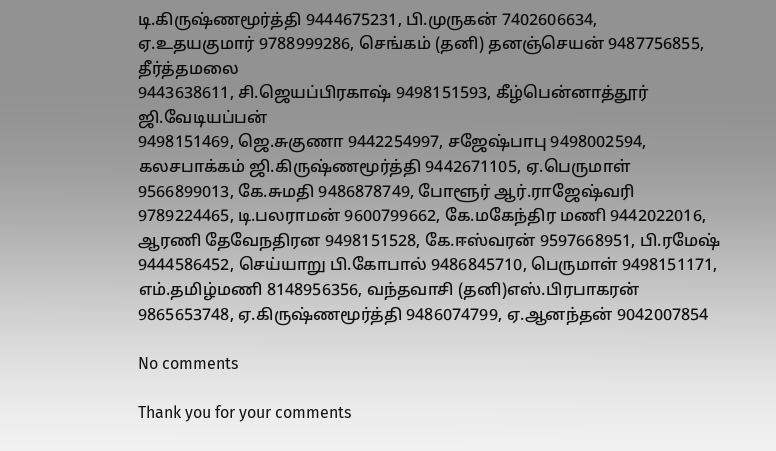டி.கிருஷ்ணமூர்த்தி 9444675231, பி.முருகன் 7402606634,
ஏ.உதயகுமார் 9788999286, செங்கம் (தனி) தனஞ்செயன் 9487756855, தீர்த்தமலை
9443638611, சி.ஜெயப்பிரகாஷ் 9498151593, கீழ்பென்னாத்தூர் ஜி.வேடியப்பன்
9498151469, ஜெ.சுகுணா 9442254997, சஜேஷ்பாபு 9498002594, கலசபாக்கம் ஜி.கிருஷ்ணமூர்த்தி 9442671105, ஏ.பெருமாள் 9566899013, கே.சுமதி 9486878749, போளூர் ஆர்.ராஜேஷ்வரி 9789224465, டி.பலராமன் 9600799662, கே.மகேந்திர மணி 9442022016, ஆரணி தேவேநதிரன 9498151528, கே.ஈஸ்வரன் 9597668951, பி.ரமேஷ் 9444586452, செய்யாறு பி.கோபால் 9486845710, பெருமாள் 9498151171, எம்.தமிழ்மணி 8148956356, வந்தவாசி (தனி)எஸ்.பிரபாகரன் 9865653748, ஏ.கிருஷ்ணமூர்த்தி 9486074799, ஏ.ஆனந்தன் 9042007854

No comments

Thank you for your comments